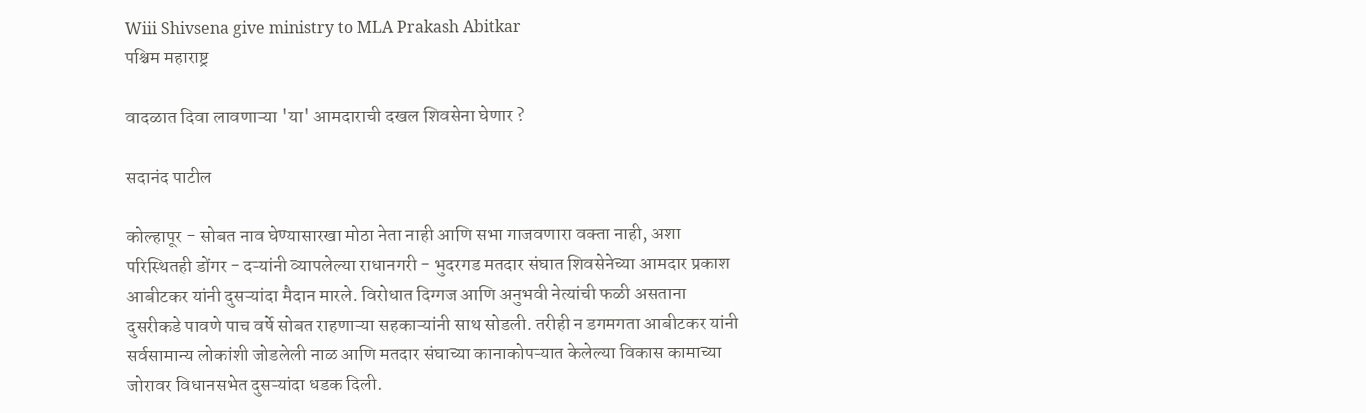Wiii Shivsena give ministry to MLA Prakash Abitkar
पश्चिम महाराष्ट्र

वादळात दिवा लावणाऱ्या 'या' आमदाराची दखल शिवसेना घेणार ?

सदानंद पाटील

कोल्हापूर - सोबत नाव घेण्यासारखा मोठा नेता नाही आणि सभा गाजवणारा वक्‍ता नाही, अशा परिस्थितही डोंगर - दऱ्यांनी व्यापलेल्या राधानगरी - भुदरगड मतदार संघात शिवसेनेच्या आमदार प्रकाश आबीटकर यांनी दुसऱ्यांदा मैदान मारले. विरोधात दिग्गज आणि अनुभवी नेत्यांची फळी असताना दुसरीकडे पावणे पाच वर्षे सोबत राहणाऱ्या सहकाऱ्यांनी साथ सोडली. तरीही न डगमगता आबीटकर यांनी सर्वसामान्य लोकांशी जोडलेली नाळ आणि मतदार संघाच्या कानाकोपऱ्यात केलेल्या विकास कामाच्या जोरावर विधानसभेत दुसऱ्यांदा धडक दिली.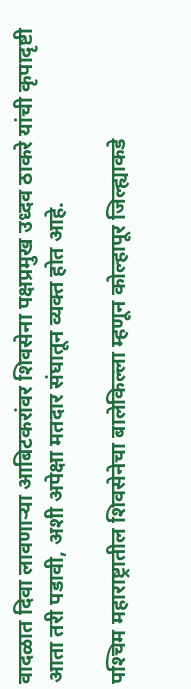वादळात दिवा लावणाऱ्या आबिटकरांवर शिवसेना पक्षप्रमुख उध्दव ठाकरे यांची कृपादृष्टी आता तरी पडावी, अशी अपेक्षा मतदार संघातून व्यक्‍त होत आहे.

पश्‍चिम महाराष्ट्रातील शिवसेनेचा बालेकिल्ला म्हणून कोल्हापूर जिल्ह्याकडे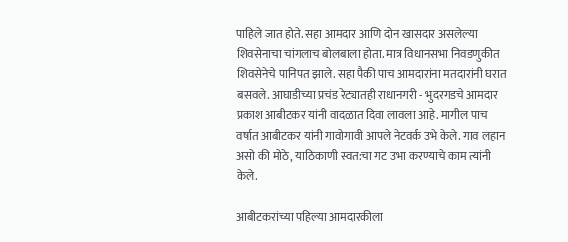पाहिले जात होते. सहा आमदार आणि दोन खासदार असलेल्या शिवसेनाचा चांगलाच बोलबाला होता. मात्र विधानसभा निवडणुकीत शिवसेनेचे पानिपत झाले. सहा पैकी पाच आमदारांना मतदारांनी घरात बसवले. आघाडीच्या प्रचंड रेट्यातही राधानगरी - भुदरगडचे आमदार प्रकाश आबीटकर यांनी वादळात दिवा लावला आहे. मागील पाच वर्षात आबीटकर यांनी गावोगावी आपले नेटवर्क उभे केले. गाव लहान असो की मोठे, याठिकाणी स्वत:चा गट उभा करण्याचे काम त्यांनी केले.

आबीटकरांच्या पहिल्या आमदारकीला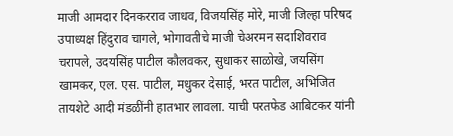माजी आमदार दिनकरराव जाधव, विजयसिंह मोरे, माजी जिल्हा परिषद उपाध्यक्ष हिंदुराव चागले, भोगावतीचे माजी चेअरमन सदाशिवराव चरापले, उदयसिंह पाटील कौलवकर, सुधाकर साळोखे, जयसिंग खामकर, एल. एस. पाटील, मधुकर देसाई, भरत पाटील, अभिजित तायशेटे आदी मंडळींनी हातभार लावला. याची परतफेड आबिटकर यांनी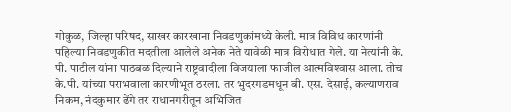गोकुळ, जिल्हा परिषद, साखर कारखाना निवडणुकांमध्ये केली. मात्र विविध कारणांनी पहिल्या निवडणुकीत मदतीला आलेले अनेक नेते यावेळी मात्र विरोधात गेले. या नेत्यांनी के. पी. पाटील यांना पाठबळ दिल्याने राष्ट्रवादीला विजयाला फाजील आत्मविश्‍वास आला. तोच के.पी. यांच्या पराभवाला कारणीभूत ठरला. तर भुदरगडमधून बी. एस. देसाई, कल्याणराव निकम, नंदकुमार ढेंगे तर राधानगरीतून अभिजित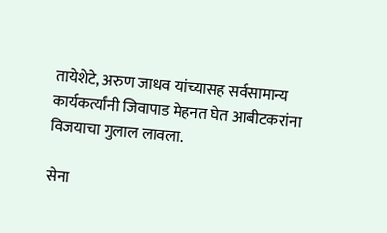तायेशेटे, अरुण जाधव यांच्यासह सर्वसामान्य कार्यकर्त्यांनी जिवापाड मेहनत घेत आबीटकरांना विजयाचा गुलाल लावला.

सेना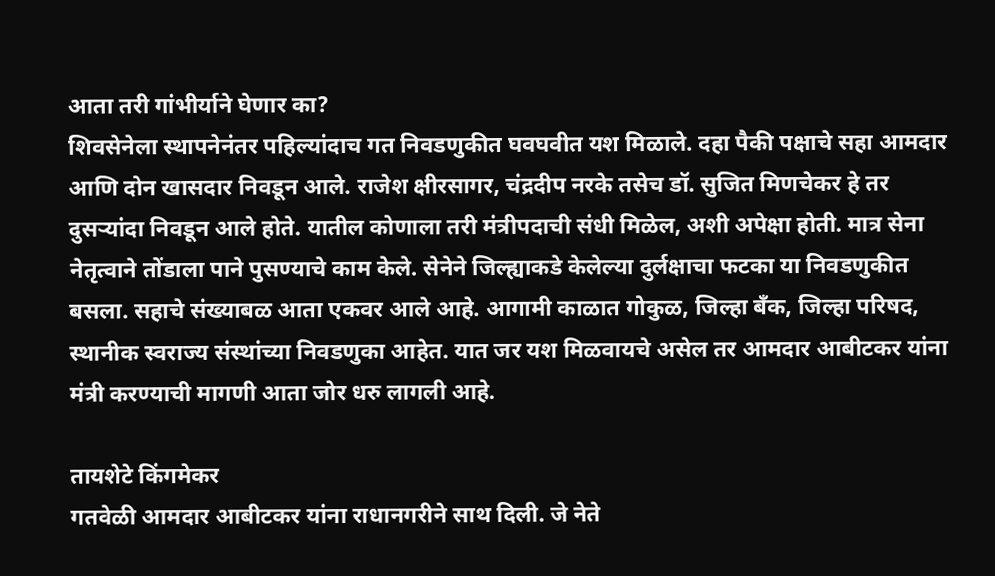आता तरी गांभीर्याने घेणार का?
शिवसेनेला स्थापनेनंतर पहिल्यांदाच गत निवडणुकीत घवघवीत यश मिळाले. दहा पैकी पक्षाचे सहा आमदार आणि दोन खासदार निवडून आले. राजेश क्षीरसागर, चंद्रदीप नरके तसेच डॉ. सुजित मिणचेकर हे तर दुसऱ्यांदा निवडून आले होते. यातील कोणाला तरी मंत्रीपदाची संधी मिळेल, अशी अपेक्षा होती. मात्र सेना नेतृत्वाने तोंडाला पाने पुसण्याचे काम केले. सेनेने जिल्ह्याकडे केलेल्या दुर्लक्षाचा फटका या निवडणुकीत बसला. सहाचे संख्याबळ आता एकवर आले आहे. आगामी काळात गोकुळ, जिल्हा बॅंक, जिल्हा परिषद, स्थानीक स्वराज्य संस्थांच्या निवडणुका आहेत. यात जर यश मिळवायचे असेल तर आमदार आबीटकर यांना मंत्री करण्याची मागणी आता जोर धरु लागली आहे.

तायशेटे किंगमेकर
गतवेळी आमदार आबीटकर यांना राधानगरीने साथ दिली. जे नेते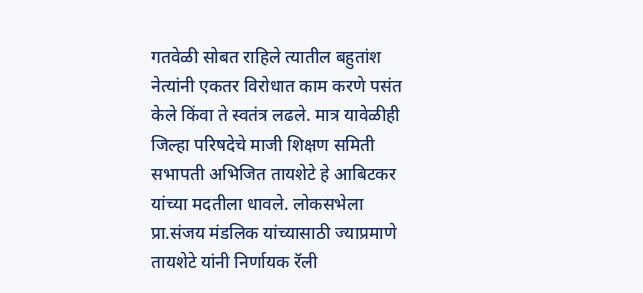गतवेळी सोबत राहिले त्यातील बहुतांश नेत्यांनी एकतर विरोधात काम करणे पसंत केले किंवा ते स्वतंत्र लढले. मात्र यावेळीही जिल्हा परिषदेचे माजी शिक्षण समिती सभापती अभिजित तायशेटे हे आबिटकर यांच्या मदतीला धावले. लोकसभेला प्रा.संजय मंडलिक यांच्यासाठी ज्याप्रमाणे तायशेटे यांनी निर्णायक रॅली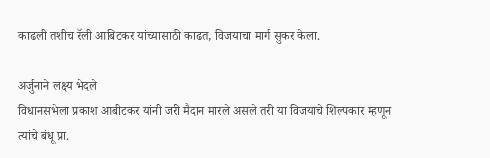काढली तशीच रॅली आबिटकर यांच्यासाठी काढत, विजयाचा मार्ग सुकर केला.

अर्जुनाने लक्ष्य भेदले
विधानसभेला प्रकाश आबीटकर यांनी जरी मैदान मारले असले तरी या विजयाचे शिल्पकार म्हणून त्यांचे बंधू प्रा.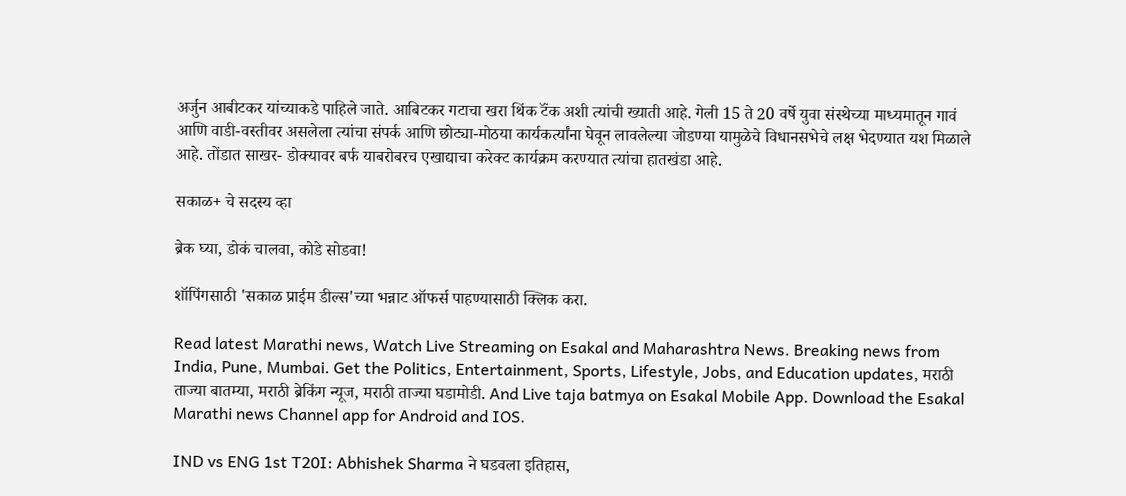अर्जुन आबीटकर यांच्याकडे पाहिले जाते. आबिटकर गटाचा खरा थिंक टॅंक अशी त्यांची ख्याती आहे. गेली 15 ते 20 वर्षे युवा संस्थेच्या माध्यमातून गावं आणि वाडी-वस्तीवर असलेला त्यांचा संपर्क आणि छोट्या-मोठया कार्यकर्त्यांना घेवून लावलेल्या जोडण्या यामुळेचे विधानसभेचे लक्ष भेदण्यात यश मिळाले आहे. तोंडात साखर- डोक्‍यावर बर्फ याबरोबरच एखाद्याचा करेक्‍ट कार्यक्रम करण्यात त्यांचा हातखंडा आहे.

सकाळ+ चे सदस्य व्हा

ब्रेक घ्या, डोकं चालवा, कोडे सोडवा!

शॉपिंगसाठी 'सकाळ प्राईम डील्स'च्या भन्नाट ऑफर्स पाहण्यासाठी क्लिक करा.

Read latest Marathi news, Watch Live Streaming on Esakal and Maharashtra News. Breaking news from India, Pune, Mumbai. Get the Politics, Entertainment, Sports, Lifestyle, Jobs, and Education updates, मराठी ताज्या बातम्या, मराठी ब्रेकिंग न्यूज, मराठी ताज्या घडामोडी. And Live taja batmya on Esakal Mobile App. Download the Esakal Marathi news Channel app for Android and IOS.

IND vs ENG 1st T20I: Abhishek Sharma ने घडवला इतिहास,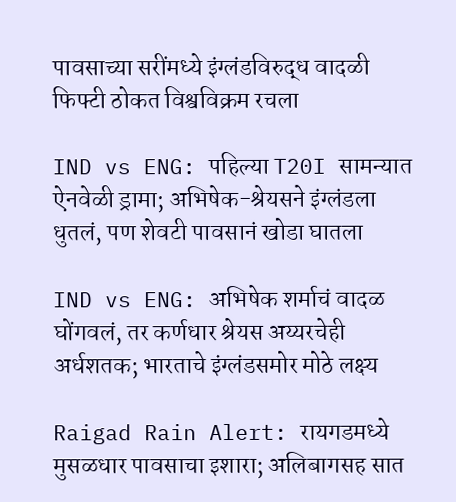पावसाच्या सरींमध्ये इंग्लंडविरुद्ध वादळी फिफ्टी ठोकत विश्वविक्रम रचला

IND vs ENG: पहिल्या T20I सामन्यात ऐनवेळी ड्रामा; अभिषेक-श्रेयसने इंग्लंडला धुतलं, पण शेवटी पावसानं खोडा घातला

IND vs ENG: अभिषेक शर्माचं वादळ घोंगवलं, तर कर्णधार श्रेयस अय्यरचेही अर्धशतक; भारताचे इंग्लंडसमोर मोठे लक्ष्य

Raigad Rain Alert: रायगडमध्ये मुसळधार पावसाचा इशारा; अलिबागसह सात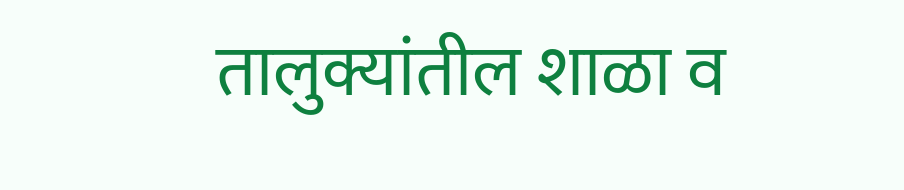तालुक्यांतील शाळा व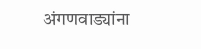अंगणवाड्यांना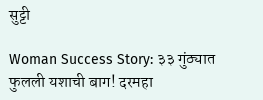सुट्टी

Woman Success Story: ३३ गुंठ्यात फुलली यशाची बाग! दरमहा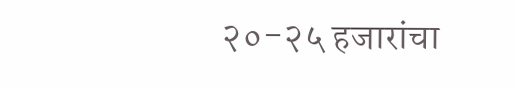२०-२५ हजारांचा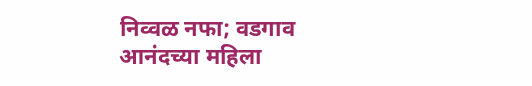निव्वळ नफा; वडगाव आनंदच्या महिला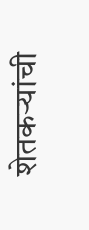शेतकऱ्यांची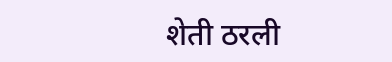शेती ठरली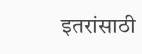इतरांसाठी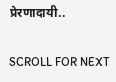प्रेरणादायी..

SCROLL FOR NEXT